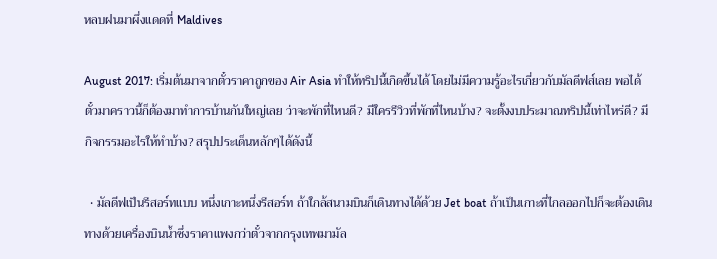หลบฝนมาผึ่งแดดที่ Maldives

August 2017: เริ่มต้นมาจากตั๋วราคาถูกของ Air Asia ทำให้ทริปนี้เกิดขึ้นได้ โดยไม่มีความรู้อะไรเกี่ยวกับมัลดีฟส์เลย พอได้ตั๋วมาคราวนี้ก็ต้องมาทำการบ้านกันใหญ่เลย ว่าจะพักที่ไหนดี? มีใครรีวิวที่พักที่ไหนบ้าง? จะตั้งงบประมาณทริปนี้เท่าไหร่ดี? มีกิจกรรมอะไรให้ทำบ้าง? สรุปประเด็นหลักๆได้ดังนี้

  • มัลดีฟเป็นรีสอร์ทแบบ หนึ่งเกาะหนึ่งรีสอร์ท ถ้าใกล้สนามบินก็เดินทางได้ด้วย Jet boat ถ้าเป็นเกาะที่ไกลออกไปก็จะต้องเดินทางด้วยเครื่องบินน้ำซึ่งราคาแพงกว่าตั๋วจากกรุงเทพมามัล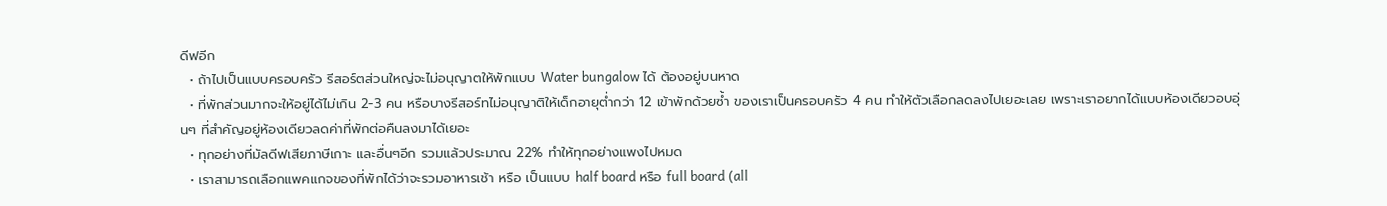ดีฟอีก
  • ถ้าไปเป็นแบบครอบครัว รีสอร์ตส่วนใหญ่จะไม่อนุญาตให้พักแบบ Water bungalow ได้ ต้องอยู่บนหาด
  • ที่พักส่วนมากจะให้อยู่ได้ไม่เกิน 2-3 คน หรือบางรีสอร์ทไม่อนุญาติให้เด็กอายุต่ำกว่า 12 เข้าพักด้วยซ้ำ ของเราเป็นครอบครัว 4 คน ทำให้ตัวเลือกลดลงไปเยอะเลย เพราะเราอยากได้แบบห้องเดียวอบอุ่นๆ ที่สำคัญอยู่ห้องเดียวลดค่าที่พักต่อคืนลงมาได้เยอะ
  • ทุกอย่างที่มัลดีฟเสียภาษีเกาะ และอื่นๆอีก รวมแล้วประมาณ 22% ทำให้ทุกอย่างแพงไปหมด
  • เราสามารถเลือกแพคแกจของที่พักได้ว่าจะรวมอาหารเช้า หรือ เป็นแบบ half board หรือ full board (all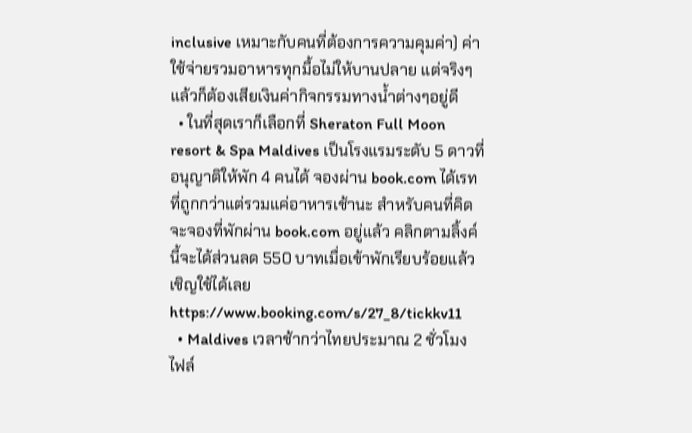inclusive เหมาะกับคนที่ต้องการความคุมค่า) ค่าใช้จ่ายรวมอาหารทุกมื้อไม่ให้บานปลาย แต่จริงๆแล้วก็ต้องเสียเงินค่ากิจกรรมทางน้ำต่างๆอยู่ดี
  • ในที่สุดเราก็เลือกที่ Sheraton Full Moon resort & Spa Maldives เป็นโรงแรมระดับ 5 ดาวที่อนุญาติให้พัก 4 คนได้ จองผ่าน book.com ได้เรทที่ถูกกว่าแต่รวมแค่อาหารเช้านะ สำหรับคนที่คิดจะจองที่พักผ่าน book.com อยู่แล้ว คลิกตามลิ้งค์นี้จะได้ส่วนลด 550 บาทเมื่อเข้าพักเรียบร้อยแล้ว เชิญใช้ได้เลย https://www.booking.com/s/27_8/tickkv11
  • Maldives เวลาช้ากว่าไทยประมาณ 2 ชั่วโมง ไฟล์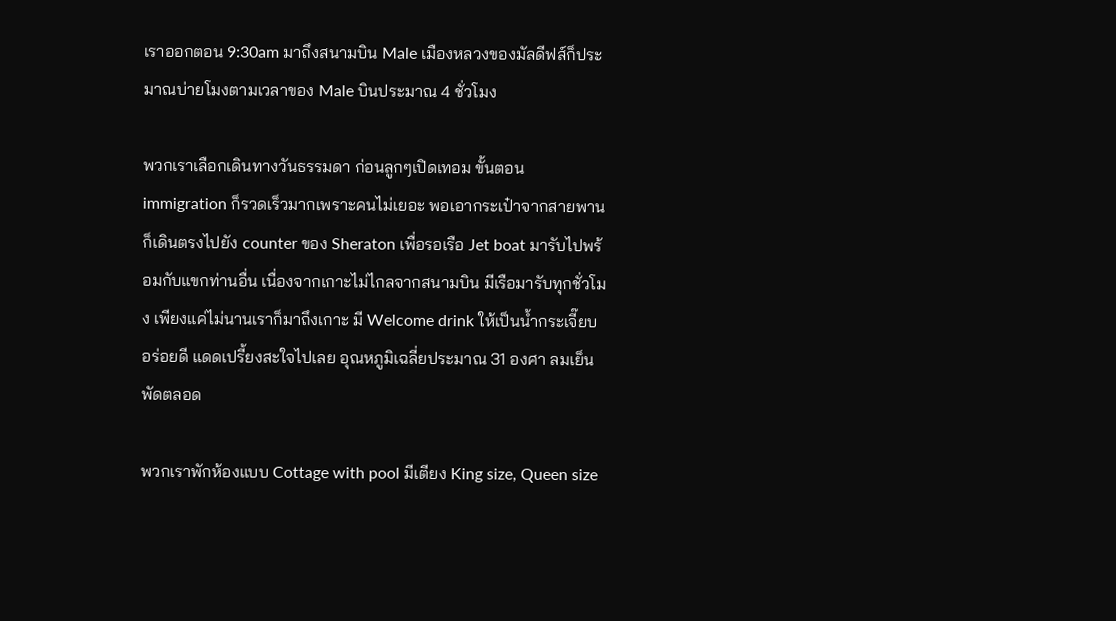เราออกตอน 9:30am มาถึงสนามบิน Male เมืองหลวงของมัลดีฟส์ก็ประมาณบ่ายโมงตามเวลาของ Male บินประมาณ 4 ชั่วโมง

พวกเราเลือกเดินทางวันธรรมดา ก่อนลูกๆเปิดเทอม ขั้นตอน immigration ก็รวดเร็วมากเพราะคนไม่เยอะ พอเอากระเป๋าจากสายพาน ก็เดินตรงไปยัง counter ของ Sheraton เพื่อรอเรือ Jet boat มารับไปพร้อมกับแขกท่านอื่น เนื่องจากเกาะไม่ไกลจากสนามบิน มีเรือมารับทุกชั่วโมง เพียงแค่ไม่นานเราก็มาถึงเกาะ มี Welcome drink ให้เป็นน้ำกระเจี๊ยบ อร่อยดี แดดเปรี้ยงสะใจไปเลย อุณหภูมิเฉลี่ยประมาณ 31 องศา ลมเย็นพัดตลอด

พวกเราพักห้องแบบ Cottage with pool มีเตียง King size, Queen size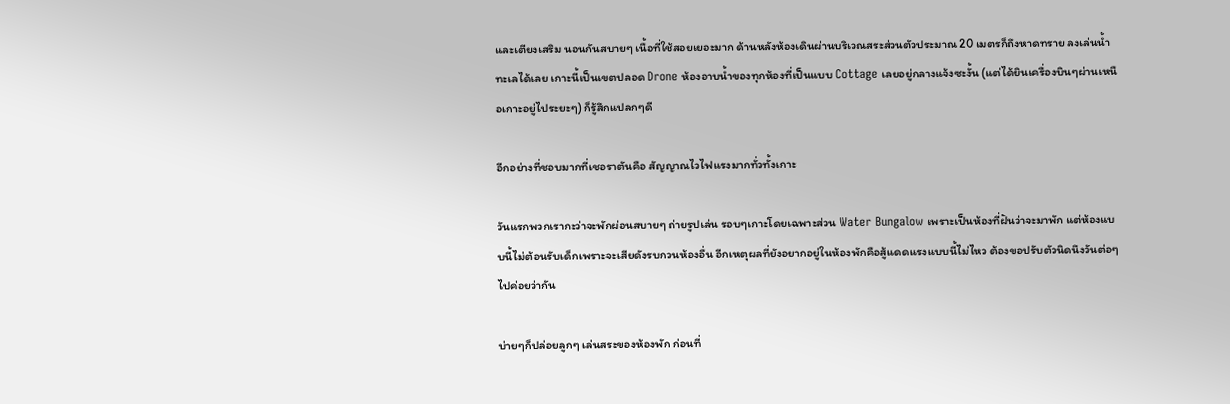และเตียงเสริม นอนกันสบายๆ เนื้อที่ใช้สอยเยอะมาก ด้านหลังห้องเดินผ่านบริเวณสระส่วนตัวประมาณ 20 เมตรก็ถึงหาดทราย ลงเล่นน้ำทะเลได้เลย เกาะนี้เป็นเขตปลอด Drone ห้องอาบน้ำของทุกห้องที่เป็นแบบ Cottage เลยอยู่กลางแจ้งซะงั้น (แต่ได้ยินเครื่องบินๆผ่านเหนือเกาะอยู่ไประยะๆ) ก็รู้สึกแปลกๆดี

อีกอย่างที่ชอบมากที่เชอราตันคือ สัญญาณไวไฟแรงมากทั่วทั้งเกาะ

วันแรกพวกเรากะว่าจะพักผ่อนสบายๆ ถ่ายรูปเล่น รอบๆเกาะโดยเฉพาะส่วน Water Bungalow เพราะเป็นห้องที่ฝันว่าจะมาพัก แต่ห้องแบบนี้ไม่ต้อนรับเด็กเพราะจะเสียดังรบกวนห้องอื่น อีกเหตุผลที่ยังอยากอยู่ในห้องพักคือสู้แดดแรงแบบนี้ไม่ไหว ต้องขอปรับตัวนิดนึงวันต่อๆไปค่อยว่ากัน

บ่ายๆก็ปล่อยลูกๆ เล่นสระของห้องพัก ก่อนที่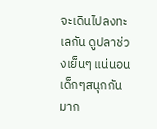จะเดินไปลงทะเลกัน ดูปลาช่วงเย็นๆ แน่นอนเด็กๆสนุกกันมาก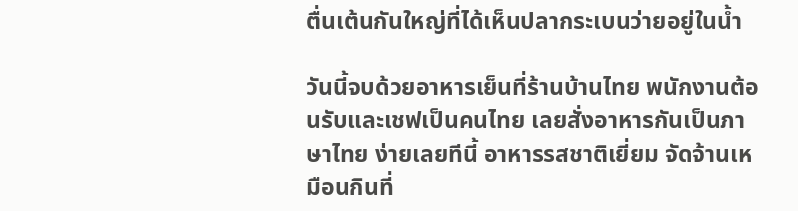ตื่นเต้นกันใหญ่ที่ได้เห็นปลากระเบนว่ายอยู่ในน้ำ

วันนี้จบด้วยอาหารเย็นที่ร้านบ้านไทย พนักงานต้อนรับและเชฟเป็นคนไทย เลยสั่งอาหารกันเป็นภาษาไทย ง่ายเลยทีนี้ อาหารรสชาติเยี่ยม จัดจ้านเหมือนกินที่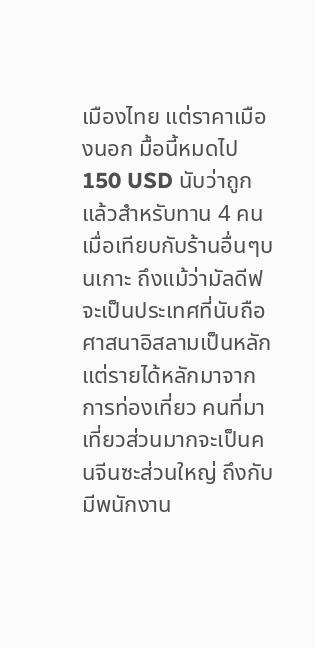เมืองไทย แต่ราคาเมืองนอก มื้อนี้หมดไป 150 USD นับว่าถูกแล้วสำหรับทาน 4 คนเมื่อเทียบกับร้านอื่นๆบนเกาะ ถึงแม้ว่ามัลดีฟจะเป็นประเทศที่นับถือศาสนาอิสลามเป็นหลัก แต่รายได้หลักมาจากการท่องเที่ยว คนที่มาเที่ยวส่วนมากจะเป็นคนจีนซะส่วนใหญ่ ถึงกับมีพนักงาน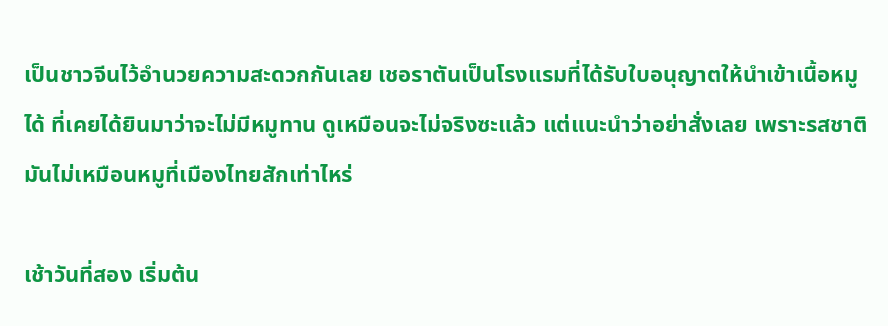เป็นชาวจีนไว้อำนวยความสะดวกกันเลย เชอราตันเป็นโรงแรมที่ได้รับใบอนุญาตให้นำเข้าเนื้อหมูได้ ที่เคยได้ยินมาว่าจะไม่มีหมูทาน ดูเหมือนจะไม่จริงซะแล้ว แต่แนะนำว่าอย่าสั่งเลย เพราะรสชาติมันไม่เหมือนหมูที่เมืองไทยสักเท่าไหร่

เช้าวันที่สอง เริ่มต้น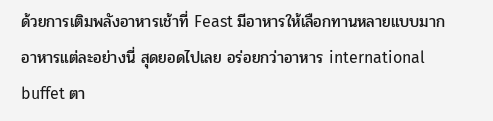ด้วยการเติมพลังอาหารเช้าที่ Feast มีอาหารให้เลือกทานหลายแบบมาก อาหารแต่ละอย่างนี่ สุดยอดไปเลย อร่อยกว่าอาหาร international buffet ตา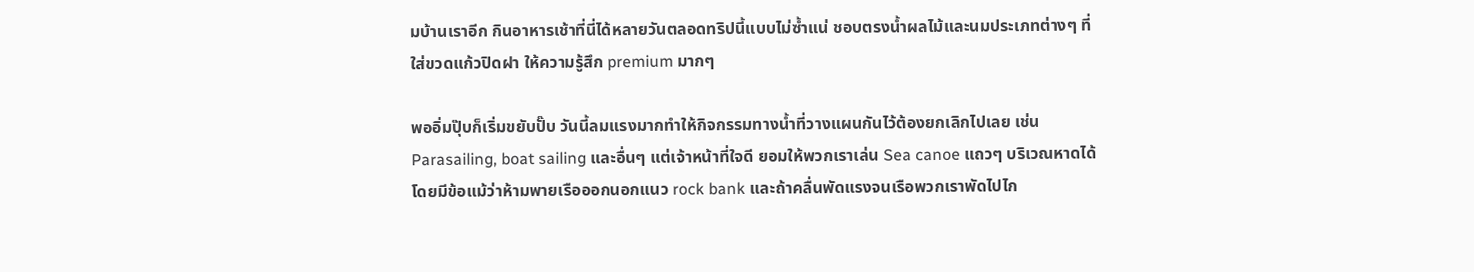มบ้านเราอีก กินอาหารเช้าที่นี่ได้หลายวันตลอดทริปนี้แบบไม่ซ้ำแน่ ชอบตรงน้ำผลไม้และนมประเภทต่างๆ ที่ใส่ขวดแก้วปิดฝา ให้ความรู้สึก premium มากๆ

พออิ่มปุ๊บก็เริ่มขยับปั๊บ วันนี้ลมแรงมากทำให้กิจกรรมทางน้ำที่วางแผนกันไว้ต้องยกเลิกไปเลย เช่น Parasailing, boat sailing และอื่นๆ แต่เจ้าหน้าที่ใจดี ยอมให้พวกเราเล่น Sea canoe แถวๆ บริเวณหาดได้ โดยมีข้อแม้ว่าห้ามพายเรือออกนอกแนว rock bank และถ้าคลื่นพัดแรงจนเรือพวกเราพัดไปไก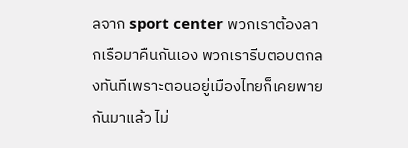ลจาก sport center พวกเราต้องลากเรือมาคืนกันเอง พวกเรารีบตอบตกลงทันทีเพราะตอนอยู่เมืองไทยก็เคยพายกันมาแล้ว ไม่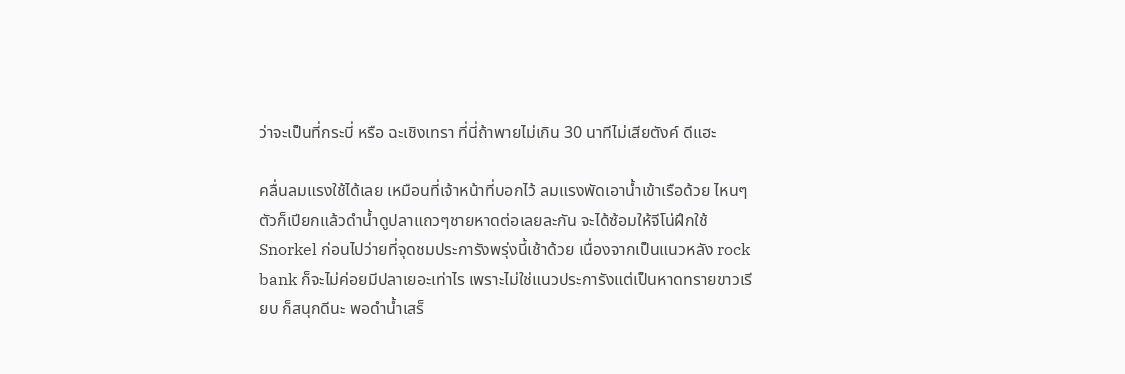ว่าจะเป็นที่กระบี่ หรือ ฉะเชิงเทรา ที่นี่ถ้าพายไม่เกิน 30 นาทีไม่เสียตังค์ ดีแฮะ

คลื่นลมแรงใช้ได้เลย เหมือนที่เจ้าหน้าที่บอกไว้ ลมแรงพัดเอาน้ำเข้าเรือด้วย ไหนๆตัวก็เปียกแล้วดำน้ำดูปลาแถวๆชายหาดต่อเลยละกัน จะได้ซ้อมให้จีโน่ฝึกใช้ Snorkel ก่อนไปว่ายที่จุดชมประการังพรุ่งนี้เช้าด้วย เนื่องจากเป็นแนวหลัง rock bank ก็จะไม่ค่อยมีปลาเยอะเท่าไร เพราะไม่ใช่แนวประการังแต่เป็นหาดทรายขาวเรียบ ก็สนุกดีนะ พอดำน้ำเสร็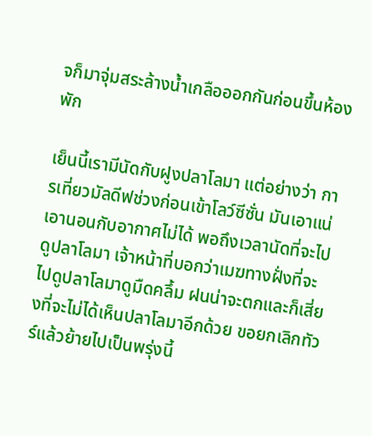จก็มาจุ่มสระล้างน้ำเกลือออกกันก่อนขึ้นห้องพัก

เย็นนี้เรามีนัดกับฝูงปลาโลมา แต่อย่างว่า การเที่ยวมัลดีฟช่วงก่อนเข้าโลว์ซีซั่น มันเอาแน่เอานอนกับอากาศไม่ได้ พอถึงเวลานัดที่จะไปดูปลาโลมา เจ้าหน้าที่บอกว่าเมฆทางฝั่งที่จะไปดูปลาโลมาดูมืดคลึ้ม ฝนน่าจะตกและก็เสี่ยงที่จะไม่ได้เห็นปลาโลมาอีกด้วย ขอยกเลิกทัวร์แล้วย้ายไปเป็นพรุ่งนี้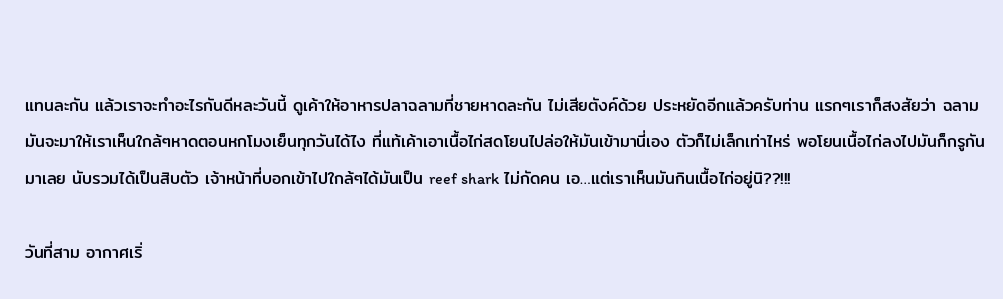แทนละกัน แล้วเราจะทำอะไรกันดีหละวันนี้ ดูเค้าให้อาหารปลาฉลามที่ชายหาดละกัน ไม่เสียตังค์ด้วย ประหยัดอีกแล้วครับท่าน แรกๆเราก็สงสัยว่า ฉลามมันจะมาให้เราเห็นใกล้ๆหาดตอนหกโมงเย็นทุกวันได้ไง ที่แท้เค้าเอาเนื้อไก่สดโยนไปล่อให้มันเข้ามานี่เอง ตัวก็ไม่เล็กเท่าไหร่ พอโยนเนื้อไก่ลงไปมันก็กรูกันมาเลย นับรวมได้เป็นสิบตัว เจ้าหน้าที่บอกเข้าไปใกล้ๆได้มันเป็น reef shark ไม่กัดคน เอ…แต่เราเห็นมันกินเนื้อไก่อยู่นิ??!!!

วันที่สาม อากาศเริ่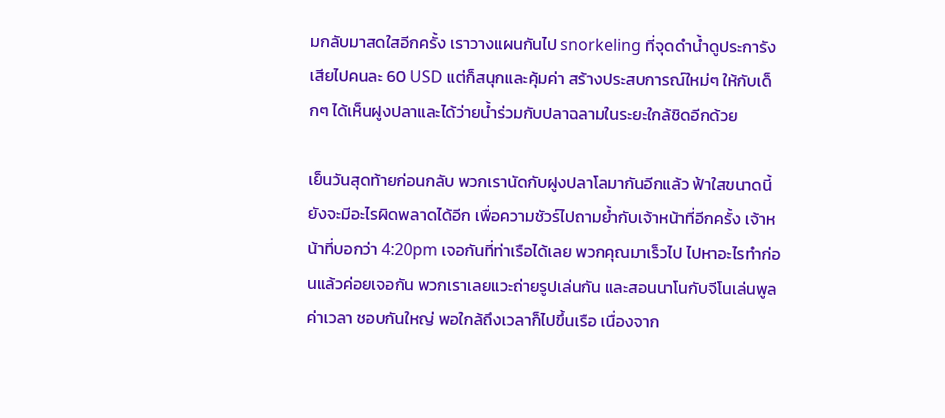มกลับมาสดใสอีกครั้ง เราวางแผนกันไป snorkeling ที่จุดดำน้ำดูประการัง เสียไปคนละ 60 USD แต่ก็สนุกและคุ้มค่า สร้างประสบการณ์ใหม่ๆ ให้กับเด็กๆ ได้เห็นฝูงปลาและได้ว่ายน้ำร่วมกับปลาฉลามในระยะใกล้ชิดอีกด้วย

เย็นวันสุดท้ายก่อนกลับ พวกเรานัดกับฝูงปลาโลมากันอีกแล้ว ฟ้าใสขนาดนี้ยังจะมีอะไรผิดพลาดได้อีก เพื่อความชัวร์ไปถามย้ำกับเจ้าหน้าที่อีกครั้ง เจ้าหน้าที่บอกว่า 4:20pm เจอกันที่ท่าเรือได้เลย พวกคุณมาเร็วไป ไปหาอะไรทำก่อนแล้วค่อยเจอกัน พวกเราเลยแวะถ่ายรูปเล่นกัน และสอนนาโนกับจีโนเล่นพูลค่าเวลา ชอบกันใหญ่ พอใกล้ถึงเวลาก็ไปขึ้นเรือ เนื่องจาก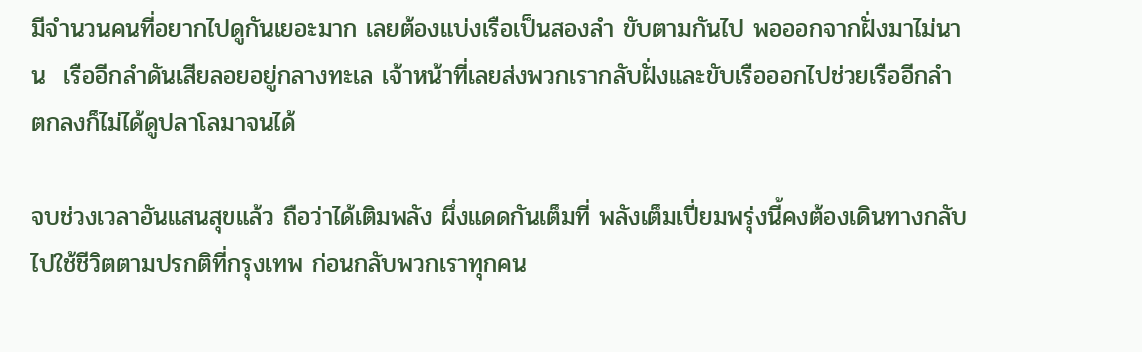มีจำนวนคนที่อยากไปดูกันเยอะมาก เลยต้องแบ่งเรือเป็นสองลำ ขับตามกันไป พอออกจากฝั่งมาไม่นาน  เรืออีกลำดันเสียลอยอยู่กลางทะเล เจ้าหน้าที่เลยส่งพวกเรากลับฝั่งและขับเรือออกไปช่วยเรืออีกลำ ตกลงก็ไม่ได้ดูปลาโลมาจนได้

จบช่วงเวลาอันแสนสุขแล้ว ถือว่าได้เติมพลัง ผึ่งแดดกันเต็มที่ พลังเต็มเปี่ยมพรุ่งนี้คงต้องเดินทางกลับไปใช้ชีวิตตามปรกติที่กรุงเทพ ก่อนกลับพวกเราทุกคน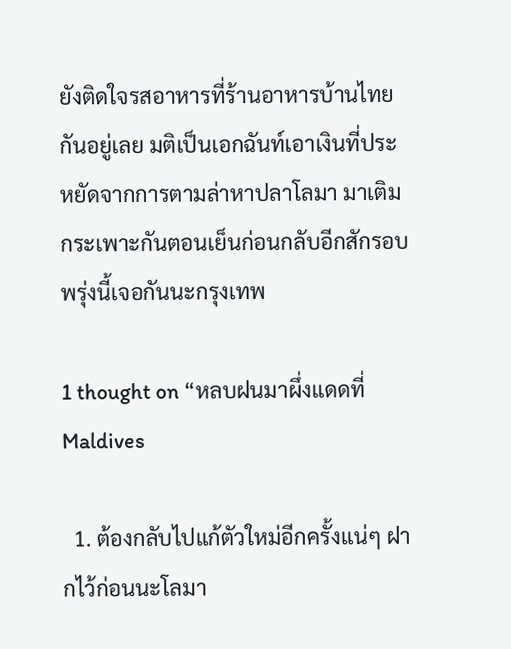ยังติดใจรสอาหารที่ร้านอาหารบ้านไทยกันอยู่เลย มติเป็นเอกฉันท์เอาเงินที่ประหยัดจากการตามล่าหาปลาโลมา มาเติมกระเพาะกันตอนเย็นก่อนกลับอีกสักรอบ พรุ่งนี้เจอกันนะกรุงเทพ

1 thought on “หลบฝนมาผึ่งแดดที่ Maldives

  1. ต้องกลับไปแก้ตัวใหม่อีกครั้งแน่ๆ ฝากไว้ก่อนนะโลมา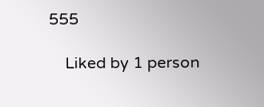555

    Liked by 1 person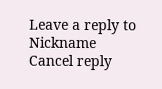Leave a reply to Nickname Cancel reply